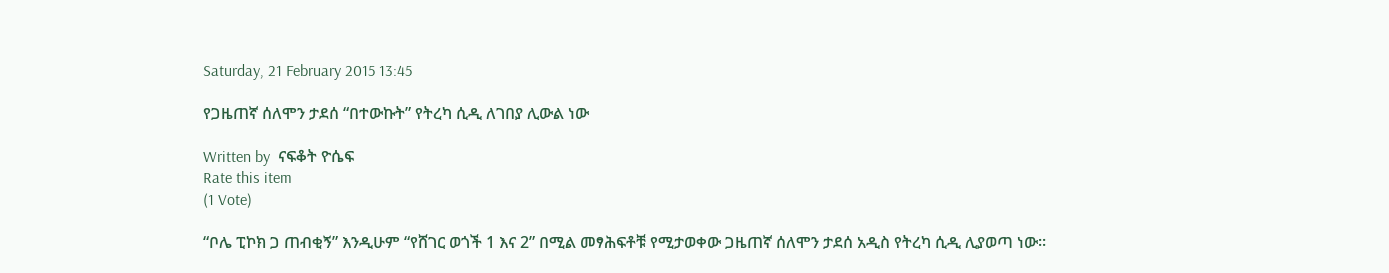Saturday, 21 February 2015 13:45

የጋዜጠኛ ሰለሞን ታደሰ “በተውኩት” የትረካ ሲዲ ለገበያ ሊውል ነው

Written by  ናፍቆት ዮሴፍ
Rate this item
(1 Vote)

“ቦሌ ፒኮክ ጋ ጠብቂኝ” እንዲሁም “የሸገር ወጎች 1 እና 2” በሚል መፃሕፍቶቹ የሚታወቀው ጋዜጠኛ ሰለሞን ታደሰ አዲስ የትረካ ሲዲ ሊያወጣ ነው፡፡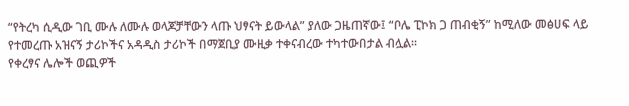“የትረካ ሲዲው ገቢ ሙሉ ለሙሉ ወላጆቻቸውን ላጡ ህፃናት ይውላል” ያለው ጋዜጠኛው፤ “ቦሌ ፒኮክ ጋ ጠብቂኝ” ከሚለው መፅሀፍ ላይ የተመረጡ አዝናኝ ታሪኮችና አዳዲስ ታሪኮች በማጀቢያ ሙዚቃ ተቀናብረው ተካተውበታል ብሏል፡፡
የቀረፃና ሌሎች ወጪዎች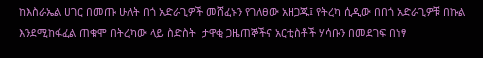ከእስራኤል ሀገር በመጡ ሁለት በጎ አድራጊዎች መሸፈኑን የገለፀው አዘጋጁ፤ የትረካ ሲዲው በበጎ አድራጊዎቹ በኩል እንደሚከፋፈል ጠቁሞ በትረካው ላይ ስድስት  ታዋቂ ጋዜጠኞችና አርቲስቶች ሃሳቡን በመደገፍ በነፃ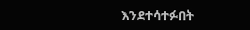እንደተሳተፉበት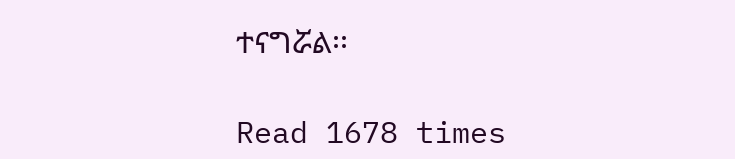ተናግሯል፡፡

Read 1678 times